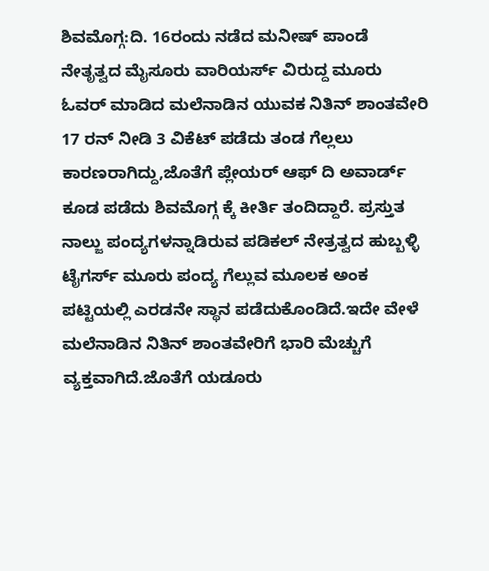ಶಿವಮೊಗ್ಗ:ದಿ. 16ರಂದು ನಡೆದ ಮನೀಷ್ ಪಾಂಡೆ ನೇತೃತ್ವದ ಮೈಸೂರು ವಾರಿಯರ್ಸ್ ವಿರುದ್ದ ಮೂರು ಓವರ್ ಮಾಡಿದ ಮಲೆನಾಡಿನ ಯುವಕ ನಿತಿನ್ ಶಾಂತವೇರಿ 17 ರನ್ ನೀಡಿ 3 ವಿಕೆಟ್ ಪಡೆದು ತಂಡ ಗೆಲ್ಲಲು ಕಾರಣರಾಗಿದ್ದು,ಜೊತೆಗೆ ಪ್ಲೇಯರ್ ಆಫ್ ದಿ ಅವಾರ್ಡ್ ಕೂಡ ಪಡೆದು ಶಿವಮೊಗ್ಗ ಕ್ಕೆ ಕೀರ್ತಿ ತಂದಿದ್ದಾರೆ. ಪ್ರಸ್ತುತ ನಾಲ್ಜು ಪಂದ್ಯಗಳನ್ನಾಡಿರುವ ಪಡಿಕಲ್ ನೇತ್ರತ್ವದ ಹುಬ್ಬಳ್ಳಿ ಟೈಗರ್ಸ್ ಮೂರು ಪಂದ್ಯ ಗೆಲ್ಲುವ ಮೂಲಕ ಅಂಕ ಪಟ್ಟಿಯಲ್ಲಿ ಎರಡನೇ ಸ್ಥಾನ ಪಡೆದುಕೊಂಡಿದೆ.ಇದೇ ವೇಳೆ ಮಲೆನಾಡಿನ ನಿತಿನ್ ಶಾಂತವೇರಿಗೆ ಭಾರಿ ಮೆಚ್ಚುಗೆ ವ್ಯಕ್ತವಾಗಿದೆ.ಜೊತೆಗೆ ಯಡೂರು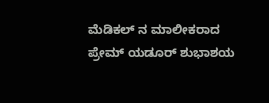ಮೆಡಿಕಲ್ ನ ಮಾಲೀಕರಾದ ಪ್ರೇಮ್ ಯಡೂರ್ ಶುಭಾಶಯ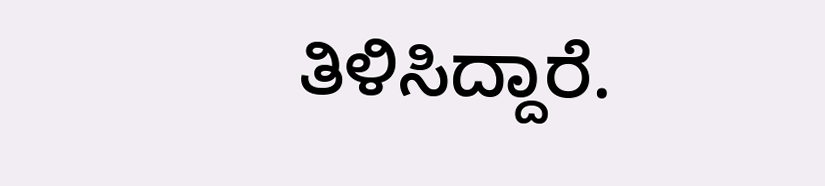ತಿಳಿಸಿದ್ದಾರೆ.